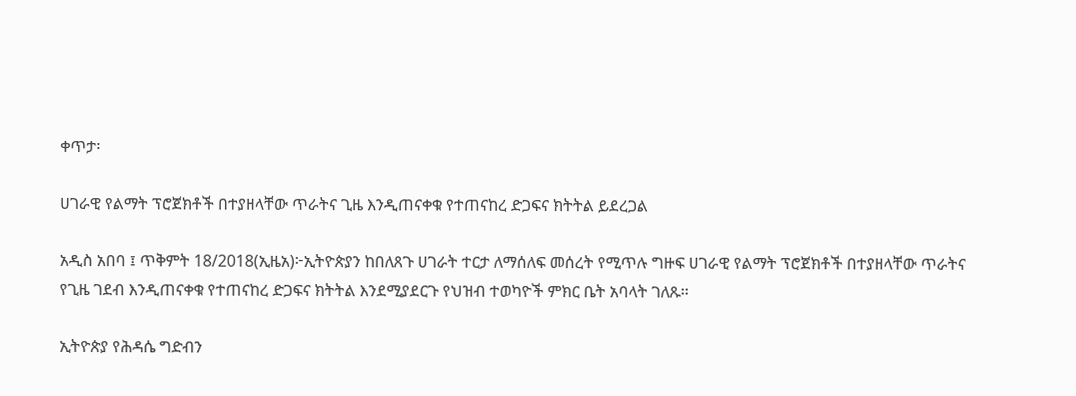ቀጥታ፡

ሀገራዊ የልማት ፕሮጀክቶች በተያዘላቸው ጥራትና ጊዜ እንዲጠናቀቁ የተጠናከረ ድጋፍና ክትትል ይደረጋል

አዲስ አበባ ፤ ጥቅምት 18/2018(ኢዜአ)፦ኢትዮጵያን ከበለጸጉ ሀገራት ተርታ ለማሰለፍ መሰረት የሚጥሉ ግዙፍ ሀገራዊ የልማት ፕሮጀክቶች በተያዘላቸው ጥራትና የጊዜ ገደብ እንዲጠናቀቁ የተጠናከረ ድጋፍና ክትትል እንደሚያደርጉ የህዝብ ተወካዮች ምክር ቤት አባላት ገለጹ፡፡

ኢትዮጵያ የሕዳሴ ግድብን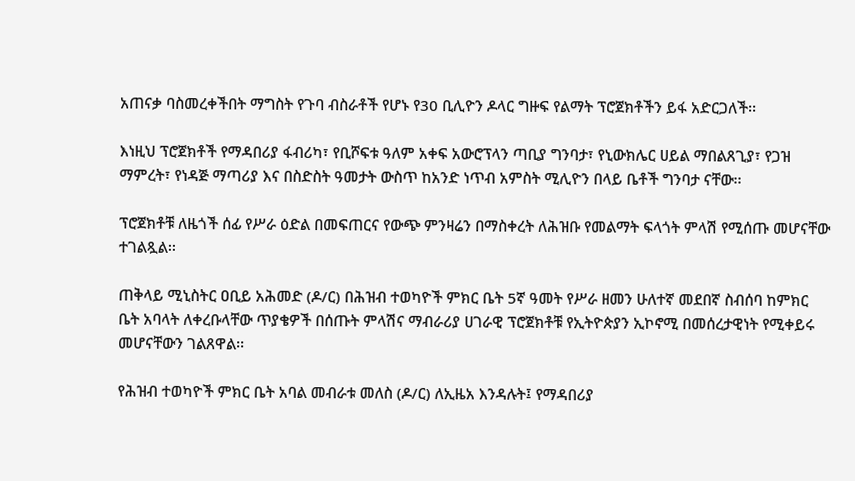አጠናቃ ባስመረቀችበት ማግስት የጉባ ብስራቶች የሆኑ የ30 ቢሊዮን ዶላር ግዙፍ የልማት ፕሮጀክቶችን ይፋ አድርጋለች፡፡

እነዚህ ፕሮጀክቶች የማዳበሪያ ፋብሪካ፣ የቢሾፍቱ ዓለም አቀፍ አውሮፕላን ጣቢያ ግንባታ፣ የኒውክሌር ሀይል ማበልጸጊያ፣ የጋዝ ማምረት፣ የነዳጅ ማጣሪያ እና በስድስት ዓመታት ውስጥ ከአንድ ነጥብ አምስት ሚሊዮን በላይ ቤቶች ግንባታ ናቸው፡፡

ፕሮጀክቶቹ ለዜጎች ሰፊ የሥራ ዕድል በመፍጠርና የውጭ ምንዛሬን በማስቀረት ለሕዝቡ የመልማት ፍላጎት ምላሽ የሚሰጡ መሆናቸው ተገልጿል፡፡

ጠቅላይ ሚኒስትር ዐቢይ አሕመድ (ዶ/ር) በሕዝብ ተወካዮች ምክር ቤት 5ኛ ዓመት የሥራ ዘመን ሁለተኛ መደበኛ ስብሰባ ከምክር ቤት አባላት ለቀረቡላቸው ጥያቄዎች በሰጡት ምላሽና ማብራሪያ ሀገራዊ ፕሮጀክቶቹ የኢትዮጵያን ኢኮኖሚ በመሰረታዊነት የሚቀይሩ መሆናቸውን ገልጸዋል፡፡

የሕዝብ ተወካዮች ምክር ቤት አባል መብራቱ መለስ (ዶ/ር) ለኢዜአ እንዳሉት፤ የማዳበሪያ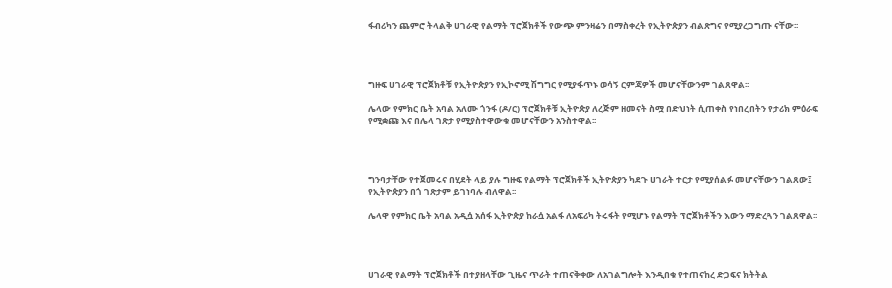ፋብሪካን ጨምሮ ትላልቅ ሀገራዊ የልማት ፕሮጀክቶች የውጭ ምንዛሬን በማስቀረት የኢትዮጵያን ብልጽግና የሚያረጋግጡ ናቸው፡፡




ግዙፍ ሀገራዊ ፕሮጀክቶቹ የኢትዮጵያን የኢኮኖሚ ሽግግር የሚያፋጥኑ ወሳኝ ርምጃዎች መሆናቸውንም ገልጸዋል፡፡

ሌላው የምክር ቤት አባል አለሙ ጎንፋ (ዶ/ር) ፕሮጀክቶቹ ኢትዮጵያ ለረጅም ዘመናት ስሟ በድህነት ሲጠቀስ የነበረበትን የታሪክ ምዕራፍ የሚቋጩ እና በሌላ ገጽታ የሚያስተዋውቁ መሆናቸውን አንስተዋል፡፡




ግንባታቸው የተጀመሩና በሂደት ላይ ያሉ ግዙፍ የልማት ፕሮጀክቶች ኢትዮጵያን ካደጉ ሀገራት ተርታ የሚያሰልፉ መሆናቸውን ገልጸው፤ የኢትዮጵያን በጎ ገጽታም ይገነባሉ ብለዋል፡፡

ሌላዋ የምክር ቤት አባል አዲሷ አሰፋ ኢትዮጵያ ከራሷ አልፋ ለአፍሪካ ትሩፋት የሚሆኑ የልማት ፕሮጀክቶችን እውን ማድረጓን ገልጸዋል፡፡




ሀገራዊ የልማት ፕሮጀክቶች በተያዘላቸው ጊዜና ጥራት ተጠናቅቀው ለአገልግሎት እንዲበቁ የተጠናከረ ድጋፍና ክትትል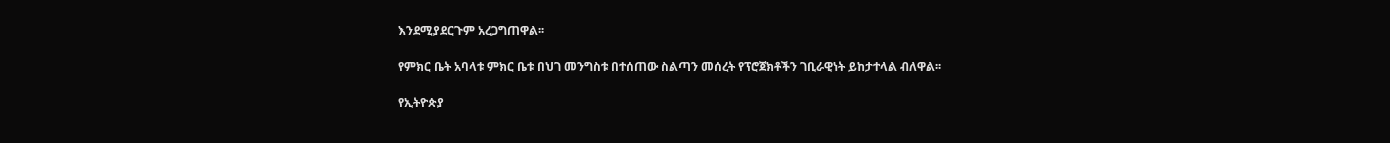እንደሚያደርጉም አረጋግጠዋል፡፡

የምክር ቤት አባላቱ ምክር ቤቱ በህገ መንግስቱ በተሰጠው ስልጣን መሰረት የፕሮጀክቶችን ገቢራዊነት ይከታተላል ብለዋል፡፡

የኢትዮጵያ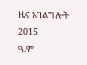ዜና አገልግሎት
2015
ዓ.ም